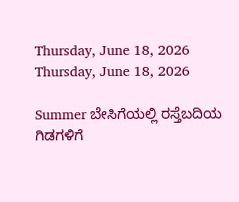Thursday, June 18, 2026
Thursday, June 18, 2026

Summer ಬೇಸಿಗೆಯಲ್ಲಿ ರಸ್ತೆಬದಿಯ ಗಿಡಗಳಿಗೆ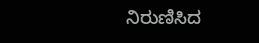ನಿರುಣಿಸಿದ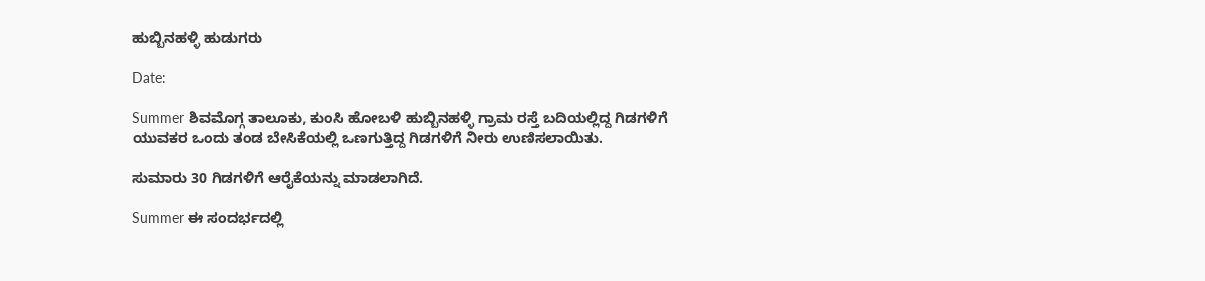ಹುಬ್ಬಿನಹಳ್ಳಿ ಹುಡುಗರು

Date:

Summer ಶಿವಮೊಗ್ಗ ತಾಲೂಕು, ಕುಂಸಿ ಹೋಬಳಿ ಹುಬ್ಬಿನಹಳ್ಳಿ ಗ್ರಾಮ ರಸ್ತೆ ಬದಿಯಲ್ಲಿದ್ದ ಗಿಡಗಳಿಗೆ ಯುವಕರ ಒಂದು ತಂಡ ಬೇಸಿಕೆಯಲ್ಲಿ ಒಣಗುತ್ತಿದ್ದ ಗಿಡಗಳಿಗೆ ನೀರು ಉಣಿಸಲಾಯಿತು.

ಸುಮಾರು 30 ಗಿಡಗಳಿಗೆ ಆರೈಕೆಯನ್ನು ಮಾಡಲಾಗಿದೆ.

Summer ಈ ಸಂದರ್ಭದಲ್ಲಿ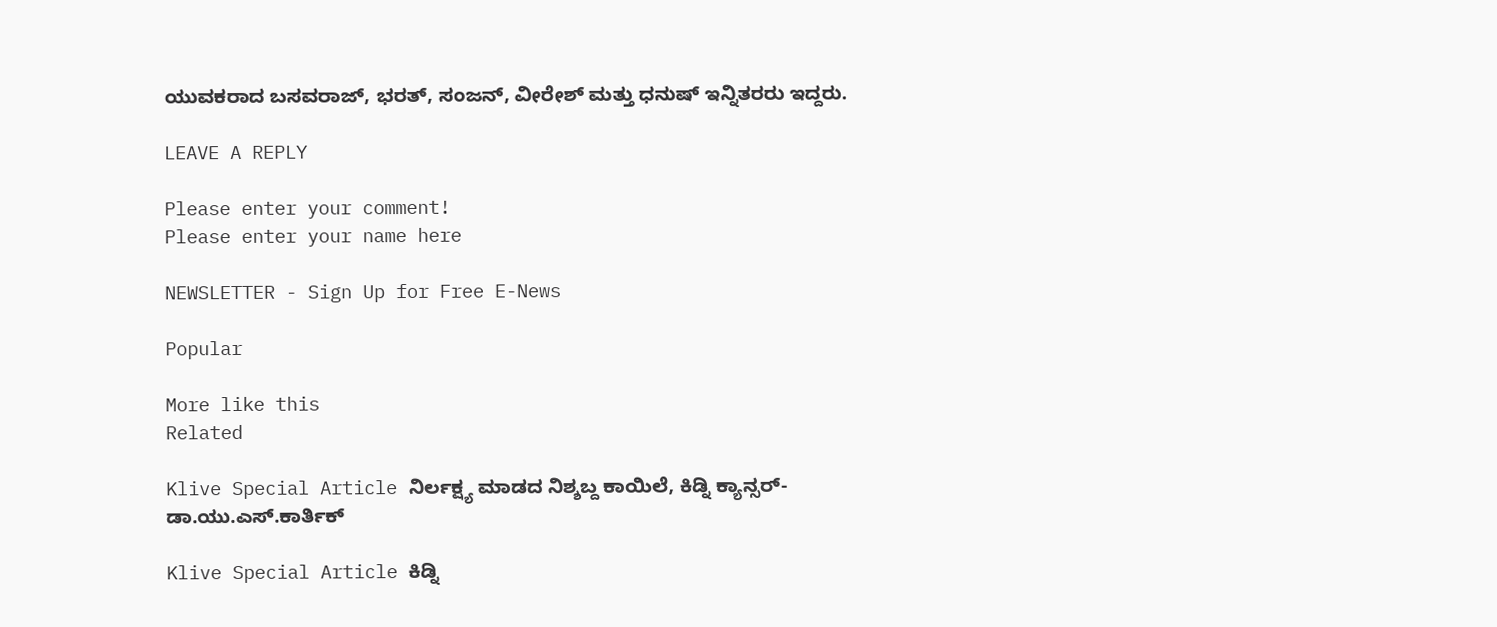ಯುವಕರಾದ ಬಸವರಾಜ್, ಭರತ್, ಸಂಜನ್, ವೀರೇಶ್ ಮತ್ತು ಧನುಷ್ ಇನ್ನಿತರರು ಇದ್ದರು.

LEAVE A REPLY

Please enter your comment!
Please enter your name here

NEWSLETTER - Sign Up for Free E-News

Popular

More like this
Related

Klive Special Article ನಿರ್ಲಕ್ಷ್ಯ ಮಾಡದ ನಿಶ್ಶಬ್ದ ಕಾಯಿಲೆ, ಕಿಡ್ನಿ ಕ್ಯಾನ್ಸರ್- ಡಾ.ಯು‌.ಎಸ್.ಕಾರ್ತಿಕ್

Klive Special Article ಕಿಡ್ನಿ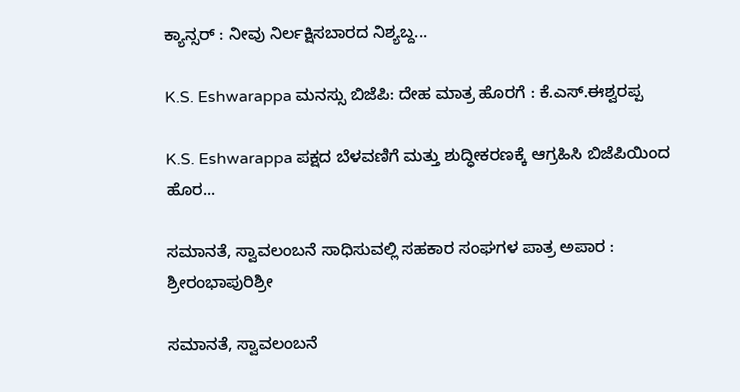ಕ್ಯಾನ್ಸರ್ : ನೀವು ನಿರ್ಲಕ್ಷಿಸಬಾರದ ನಿಶ್ಯಬ್ದ...

K.S. Eshwarappa ಮನಸ್ಸು ಬಿಜೆಪಿ: ದೇಹ ಮಾತ್ರ ಹೊರಗೆ : ಕೆ.ಎಸ್.ಈಶ್ವರಪ್ಪ

K.S. Eshwarappa ಪಕ್ಷದ ಬೆಳವಣಿಗೆ ಮತ್ತು ಶುದ್ಧೀಕರಣಕ್ಕೆ ಆಗ್ರಹಿಸಿ ಬಿಜೆಪಿಯಿಂದ ಹೊರ...

ಸಮಾನತೆ, ಸ್ವಾವಲಂಬನೆ ಸಾಧಿಸುವಲ್ಲಿ ಸಹಕಾರ ಸಂಘಗಳ ಪಾತ್ರ ಅಪಾರ : ಶ್ರೀರಂಭಾಪುರಿಶ್ರೀ

ಸಮಾನತೆ, ಸ್ವಾವಲಂಬನೆ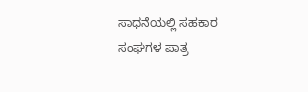ಸಾಧನೆಯಲ್ಲಿ ಸಹಕಾರ ಸಂಘಗಳ ಪಾತ್ರ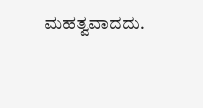ಮಹತ್ವವಾದದು.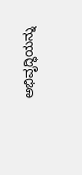ಅಭಿವೃದ್ಧಿಯನ್ನು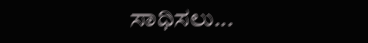ಸಾಧಿಸಲು...